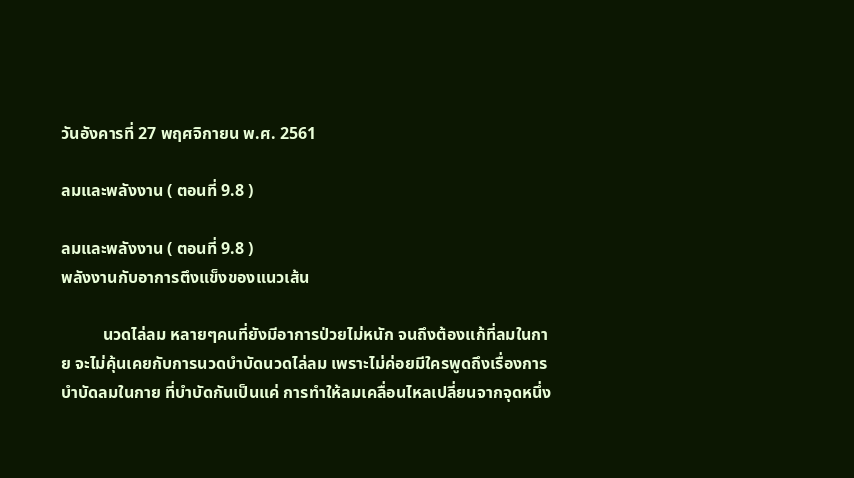วันอังคารที่ 27 พฤศจิกายน พ.ศ. 2561

ลมและพลังงาน ( ตอนที่ 9.8 )

ลมและพลังงาน ( ตอนที่ 9.8 )
พลังงานกับอาการตึงแข็งของแนวเส้น

          นวดไล่ลม หลายๆคนที่ยังมีอาการป่วยไม่หนัก จนถึงต้องแก้ที่ลมในกาย จะไม่คุ้นเคยกับการนวดบำบัดนวดไล่ลม เพราะไม่ค่อยมีใครพูดถึงเรื่องการบำบัดลมในกาย ที่บำบัดกันเป็นแค่ การทำให้ลมเคลื่อนไหลเปลี่ยนจากจุดหนึ่ง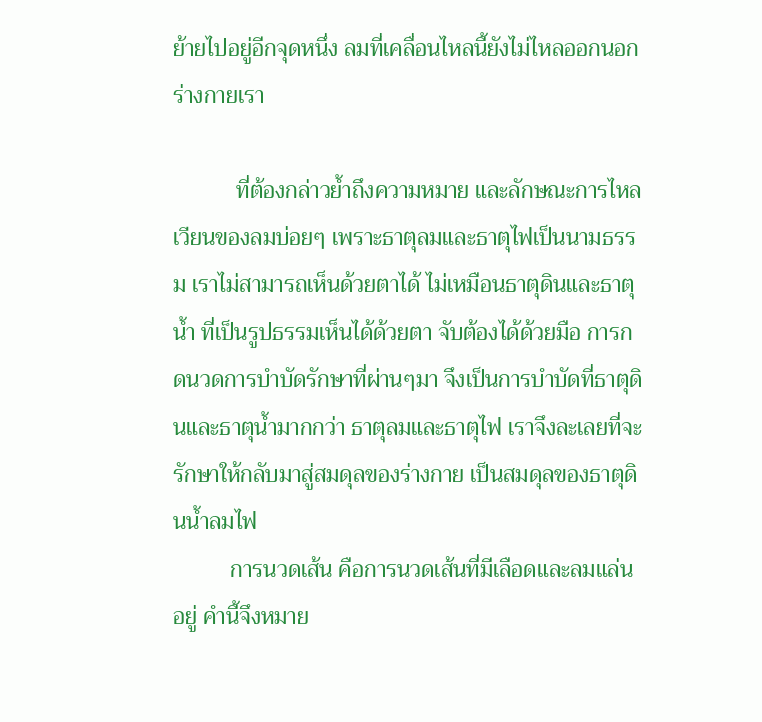ย้ายไปอยู่อีกจุดหนึ่ง ลมที่เคลื่อนไหลนี้ยังไม่ไหลออกนอกร่างกายเรา

           ที่ต้องกล่าวย้ำถึงความหมาย และลักษณะการไหลเวียนของลมบ่อยๆ เพราะธาตุลมและธาตุไฟเป็นนามธรรม เราไม่สามารถเห็นด้วยตาได้ ไม่เหมือนธาตุดินและธาตุน้ำ ที่เป็นรูปธรรมเห็นได้ด้วยตา จับต้องได้ด้วยมือ การกดนวดการบำบัดรักษาที่ผ่านๆมา จึงเป็นการบำบัดที่ธาตุดินและธาตุน้ำมากกว่า ธาตุลมและธาตุไฟ เราจึงละเลยที่จะรักษาให้กลับมาสู่สมดุลของร่างกาย เป็นสมดุลของธาตุดินน้ำลมไฟ
          การนวดเส้น คือการนวดเส้นที่มีเลือดและลมแล่นอยู่ คำนี้จึงหมาย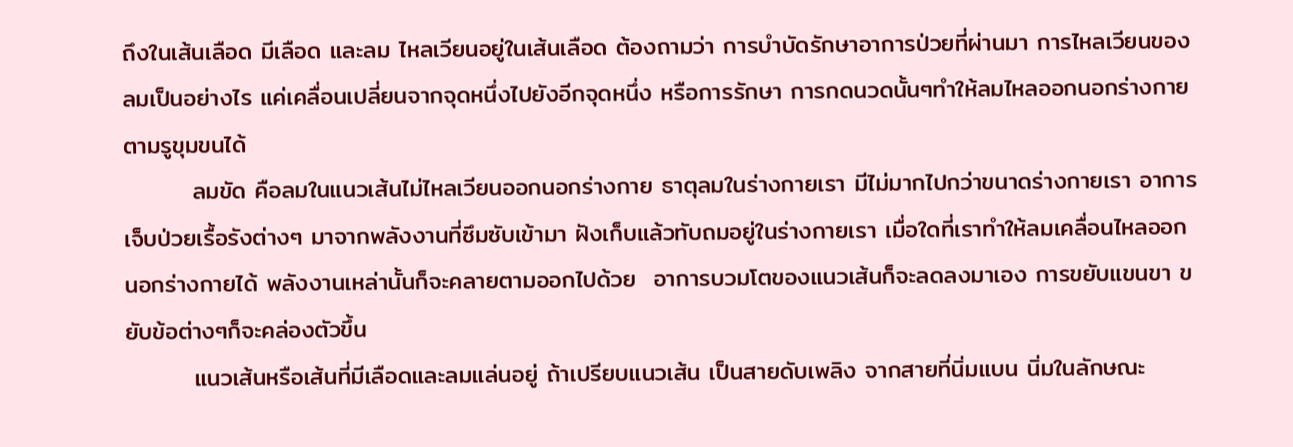ถึงในเส้นเลือด มีเลือด และลม ไหลเวียนอยู่ในเส้นเลือด ต้องถามว่า การบำบัดรักษาอาการป่วยที่ผ่านมา การไหลเวียนของลมเป็นอย่างไร แค่เคลื่อนเปลี่ยนจากจุดหนึ่งไปยังอีกจุดหนึ่ง หรือการรักษา การกดนวดนั้นๆทำให้ลมไหลออกนอกร่างกาย ตามรูขุมขนได้
        ลมขัด คือลมในแนวเส้นไม่ไหลเวียนออกนอกร่างกาย ธาตุลมในร่างกายเรา มีไม่มากไปกว่าขนาดร่างกายเรา อาการเจ็บป่วยเรื้อรังต่างๆ มาจากพลังงานที่ซึมซับเข้ามา ฝังเก็บแล้วทับถมอยู่ในร่างกายเรา เมื่อใดที่เราทำให้ลมเคลื่อนไหลออกนอกร่างกายได้ พลังงานเหล่านั้นก็จะคลายตามออกไปด้วย  อาการบวมโตของแนวเส้นก็จะลดลงมาเอง การขยับแขนขา ขยับข้อต่างๆก็จะคล่องตัวขึ้น
        แนวเส้นหรือเส้นที่มีเลือดและลมแล่นอยู่ ถ้าเปรียบแนวเส้น เป็นสายดับเพลิง จากสายที่นิ่มแบน นิ่มในลักษณะ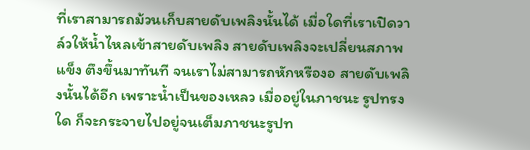ที่เราสามารถม้วนเก็บสายดับเพลิงนั้นได้ เมื่อใดที่เราเปิดวาล์วให้น้ำไหลเข้าสายดับเพลิง สายดับเพลิงจะเปลี่ยนสภาพแข็ง ตึงขึ้นมาทันที จนเราไม่สามารถหักหรืองอ สายดับเพลิงนั้นได้อีก เพราะน้ำเป็นของเหลว เมื่ออยู่ในภาชนะ รูปทรงใด ก็จะกระจายไปอยู่จนเต็มภาชนะรูปท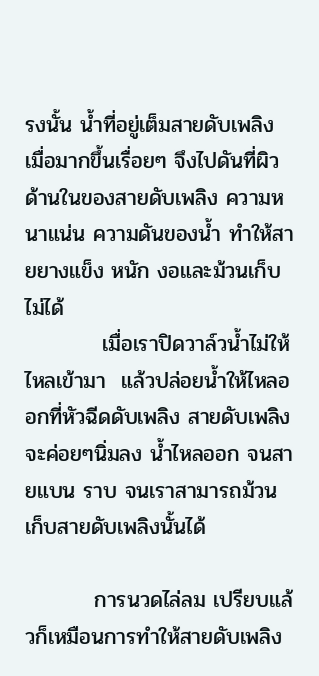รงนั้น น้ำที่อยู่เต็มสายดับเพลิง เมื่อมากขึ้นเรื่อยๆ จึงไปดันที่ผิวด้านในของสายดับเพลิง ความหนาแน่น ความดันของน้ำ ทำให้สายยางแข็ง หนัก งอและม้วนเก็บไม่ได้
          เมื่อเราปิดวาล์วน้ำไม่ให้ไหลเข้ามา  แล้วปล่อยน้ำให้ไหลออกที่หัวฉีดดับเพลิง สายดับเพลิงจะค่อยๆนิ่มลง น้ำไหลออก จนสายแบน ราบ จนเราสามารถม้วนเก็บสายดับเพลิงนั้นได้

         การนวดไล่ลม เปรียบแล้วก็เหมือนการทำให้สายดับเพลิง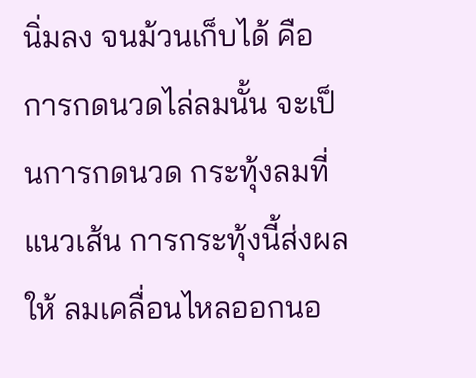นิ่มลง จนม้วนเก็บได้ คือ การกดนวดไล่ลมนั้น จะเป็นการกดนวด กระทุ้งลมที่แนวเส้น การกระทุ้งนี้ส่งผลให้ ลมเคลื่อนไหลออกนอ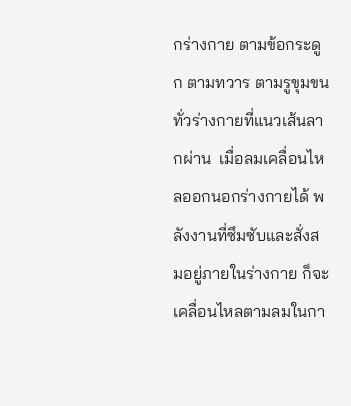กร่างกาย ตามข้อกระดูก ตามทวาร ตามรูขุมขนทั่วร่างกายที่แนวเส้นลากผ่าน  เมื่อลมเคลื่อนไหลออกนอกร่างกายได้ พลังงานที่ซึมซับและสั่งสมอยู่ภายในร่างกาย ก็จะเคลื่อนไหลตามลมในกา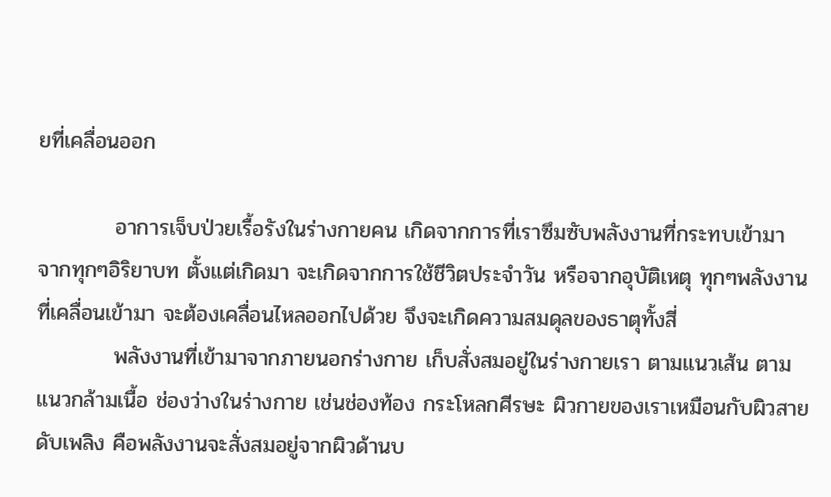ยที่เคลื่อนออก

          อาการเจ็บป่วยเรื้อรังในร่างกายคน เกิดจากการที่เราซึมซับพลังงานที่กระทบเข้ามา จากทุกๆอิริยาบท ตั้งแต่เกิดมา จะเกิดจากการใช้ชีวิตประจำวัน หรือจากอุบัติเหตุ ทุกๆพลังงานที่เคลื่อนเข้ามา จะต้องเคลื่อนไหลออกไปด้วย จึงจะเกิดความสมดุลของธาตุทั้งสี่
          พลังงานที่เข้ามาจากภายนอกร่างกาย เก็บสั่งสมอยู่ในร่างกายเรา ตามแนวเส้น ตามแนวกล้ามเนื้อ ช่องว่างในร่างกาย เช่นช่องท้อง กระโหลกศีรษะ ผิวกายของเราเหมือนกับผิวสายดับเพลิง คือพลังงานจะสั่งสมอยู่จากผิวด้านบ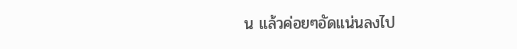น แล้วค่อยๆอัดแน่นลงไป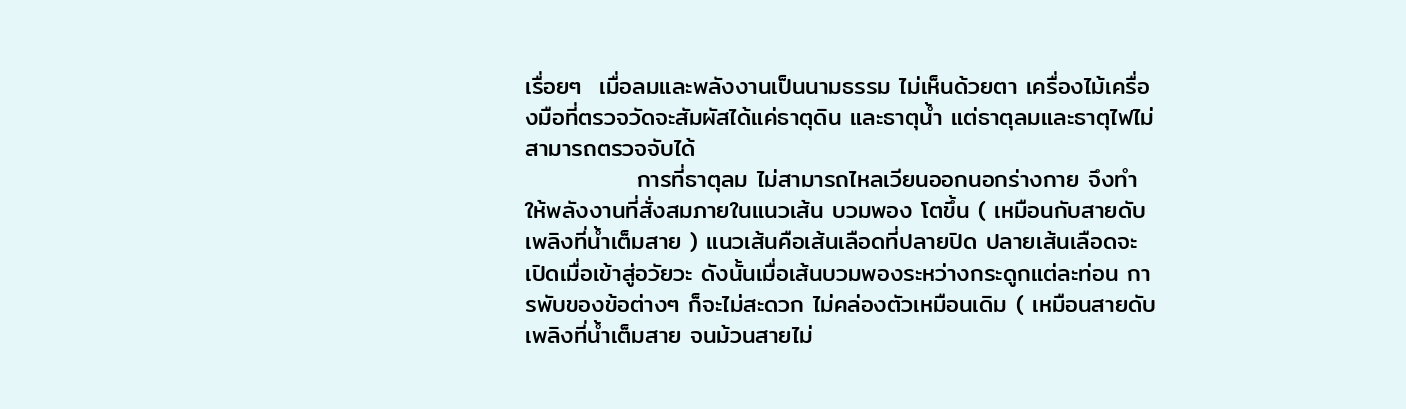เรื่อยๆ  เมื่อลมและพลังงานเป็นนามธรรม ไม่เห็นด้วยตา เครื่องไม้เครื่องมือที่ตรวจวัดจะสัมผัสได้แค่ธาตุดิน และธาตุน้ำ แต่ธาตุลมและธาตุไฟไม่สามารถตรวจจับได้
             การที่ธาตุลม ไม่สามารถไหลเวียนออกนอกร่างกาย จึงทำให้พลังงานที่สั่งสมภายในแนวเส้น บวมพอง โตขึ้น ( เหมือนกับสายดับเพลิงที่น้ำเต็มสาย ) แนวเส้นคือเส้นเลือดที่ปลายปิด ปลายเส้นเลือดจะเปิดเมื่อเข้าสู่อวัยวะ ดังนั้นเมื่อเส้นบวมพองระหว่างกระดูกแต่ละท่อน การพับของข้อต่างๆ ก็จะไม่สะดวก ไม่คล่องตัวเหมือนเดิม ( เหมือนสายดับเพลิงที่น้ำเต็มสาย จนม้วนสายไม่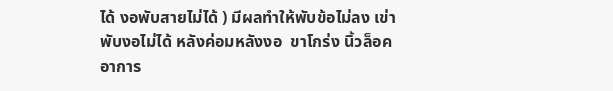ได้ งอพับสายไม่ได้ ) มีผลทำให้พับข้อไม่ลง เข่าพับงอไม่ได้ หลังค่อมหลังงอ  ขาโกร่ง นิ้วล็อค อาการ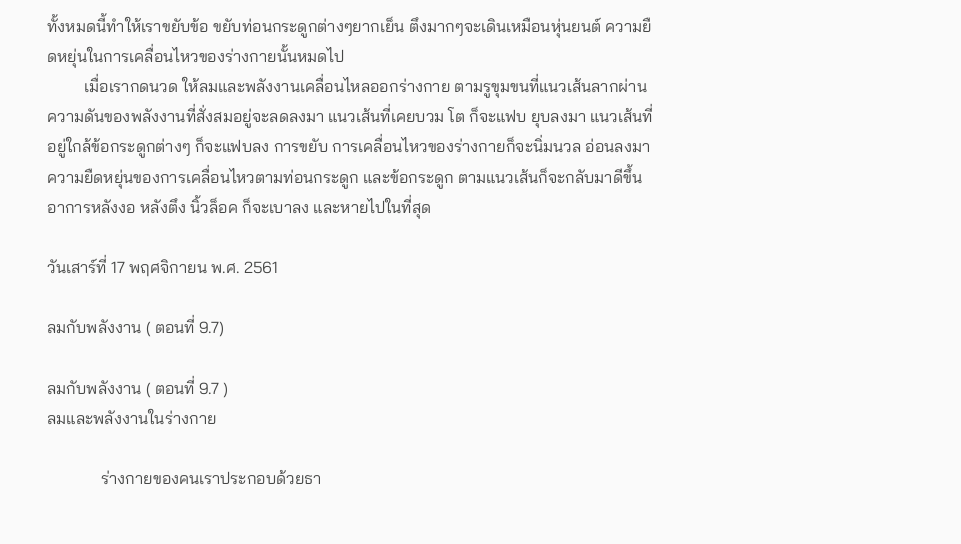ทั้งหมดนี้ทำให้เราขยับข้อ ขยับท่อนกระดูกต่างๆยากเย็น ตึงมากๆจะเดินเหมือนหุ่นยนต์ ความยืดหยุ่นในการเคลื่อนไหวของร่างกายนั้นหมดไป
         เมื่อเรากดนวด ให้ลมและพลังงานเคลื่อนไหลออกร่างกาย ตามรูขุมขนที่แนวเส้นลากผ่าน ความดันของพลังงานที่สั่งสมอยู่จะลดลงมา แนวเส้นที่เคยบวม โต ก็จะแฟบ ยุบลงมา แนวเส้นที่อยู่ใกล้ข้อกระดูกต่างๆ ก็จะแฟบลง การขยับ การเคลื่อนไหวของร่างกายก็จะนิ่มนวล อ่อนลงมา ความยืดหยุ่นของการเคลื่อนไหวตามท่อนกระดูก และข้อกระดูก ตามแนวเส้นก็จะกลับมาดีขึ้น อาการหลังงอ หลังตึง นิ้วล็อค ก็จะเบาลง และหายไปในที่สุด

วันเสาร์ที่ 17 พฤศจิกายน พ.ศ. 2561

ลมกับพลังงาน ( ตอนที่ 9.7)

ลมกับพลังงาน ( ตอนที่ 9.7 )
ลมและพลังงานในร่างกาย

             ร่างกายของคนเราประกอบด้วยธา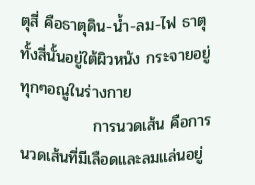ตุสี่ คือธาตุดิน-น้ำ-ลม-ไฟ ธาตุทั้งสี่นั้นอยู่ใต้ผิวหนัง กระจายอยู่ทุกๆอณูในร่างกาย
             การนวดเส้น คือการนวดเส้นที่มีเลือดและลมแล่นอยู่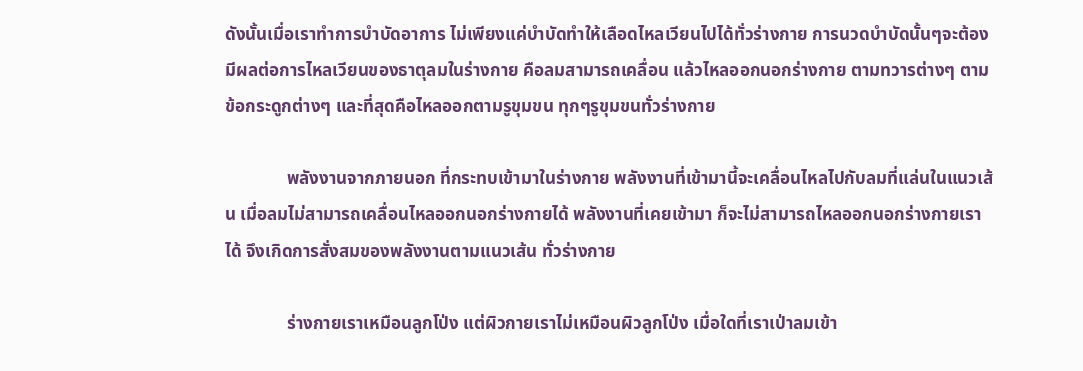ดังนั้นเมื่อเราทำการบำบัดอาการ ไม่เพียงแค่บำบัดทำให้เลือดไหลเวียนไปได้ทั่วร่างกาย การนวดบำบัดนั้นๆจะต้องมีผลต่อการไหลเวียนของธาตุลมในร่างกาย คือลมสามารถเคลื่อน แล้วไหลออกนอกร่างกาย ตามทวารต่างๆ ตามข้อกระดูกต่างๆ และที่สุดคือไหลออกตามรูขุมขน ทุกๆรูขุมขนทั่วร่างกาย

              พลังงานจากภายนอก ที่กระทบเข้ามาในร่างกาย พลังงานที่เข้ามานี้จะเคลื่อนไหลไปกับลมที่แล่นในแนวเส้น เมื่อลมไม่สามารถเคลื่อนไหลออกนอกร่างกายได้ พลังงานที่เคยเข้ามา ก็จะไม่สามารถไหลออกนอกร่างกายเราได้ จึงเกิดการสั่งสมของพลังงานตามแนวเส้น ทั่วร่างกาย

              ร่างกายเราเหมือนลูกโป่ง แต่ผิวกายเราไม่เหมือนผิวลูกโป่ง เมื่อใดที่เราเป่าลมเข้า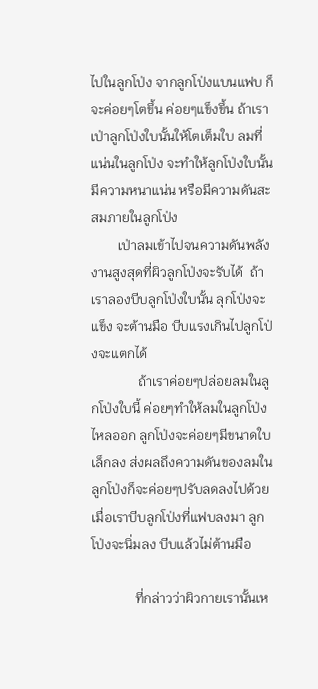ไปในลูกโป่ง จากลูกโป่งแบนแฟบ ก็จะค่อยๆโตขึ้น ค่อยๆแข็งขึ้น ถ้าเราเป่าลูกโป่งใบนั้นให้โตเต็มใบ ลมที่แน่นในลูกโป่ง จะทำให้ลูกโป่งใบนั้นมีความหนาแน่น หรือมีความดันสะสมภายในลูกโป่ง
        เป่าลมเข้าไปจนความดันพลังงานสูงสุดที่ผิวลูกโป่งจะรับได้  ถ้าเราลองบีบลูกโป่งใบนั้น ลุกโป่งจะแข็ง จะต้านมือ บีบแรงเกินไปลูกโป่งจะแตกได้
              ถ้าเราค่อยๆปล่อยลมในลูกโป่งใบนี้ ค่อยๆทำให้ลมในลูกโป่งไหลออก ลูกโป่งจะค่อยๆมีขนาดใบเล็กลง ส่งผลถึงความดันของลมในลูกโป่งก็จะค่อยๆปรับลดลงไปด้วย เมื่อเราบีบลูกโป่งที่แฟบลงมา ลูกโป่งจะนิ่มลง บีบแล้วไม่ต้านมือ

             ที่กล่าวว่าผิวกายเรานั้นเห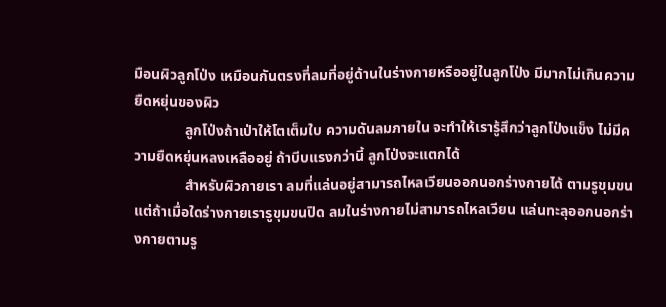มือนผิวลูกโป่ง เหมือนกันตรงที่ลมที่อยู่ด้านในร่างกายหรืออยู่ในลูกโป่ง มีมากไม่เกินความยืดหยุ่นของผิว
              ลูกโป่งถ้าเป่าให้โตเต็มใบ ความดันลมภายใน จะทำให้เรารู้สึกว่าลูกโป่งแข็ง ไม่มีความยืดหยุ่นหลงเหลืออยู่ ถ้าบีบแรงกว่านี้ ลูกโป่งจะแตกได้
              สำหรับผิวกายเรา ลมที่แล่นอยู่สามารถไหลเวียนออกนอกร่างกายได้ ตามรูขุมขน แต่ถ้าเมื่อใดร่างกายเรารูขุมขนปิด ลมในร่างกายไม่สามารถไหลเวียน แล่นทะลุออกนอกร่างกายตามรู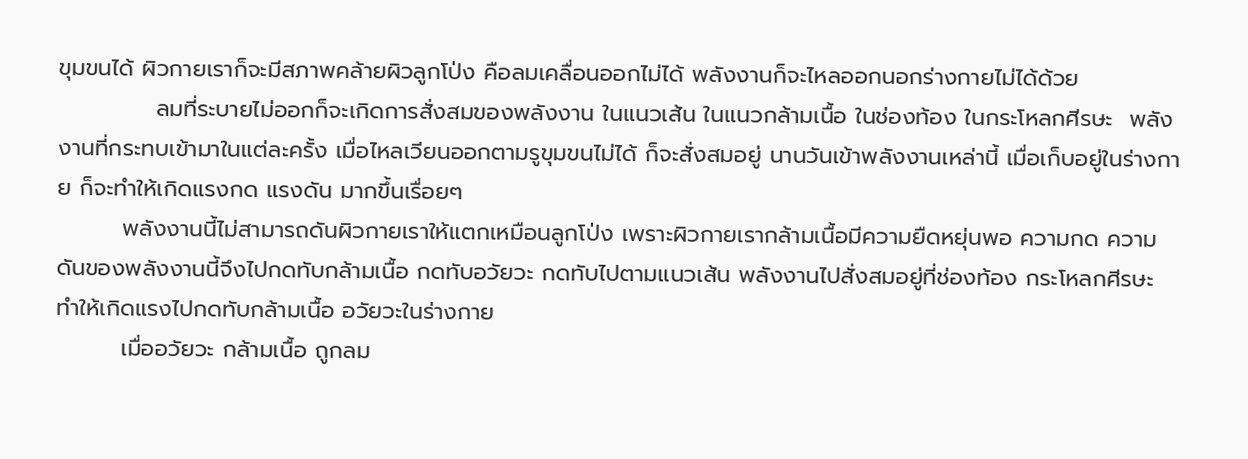ขุมขนได้ ผิวกายเราก็จะมีสภาพคล้ายผิวลูกโป่ง คือลมเคลื่อนออกไม่ได้ พลังงานก็จะไหลออกนอกร่างกายไม่ได้ด้วย
            ลมที่ระบายไม่ออกก็จะเกิดการสั่งสมของพลังงาน ในแนวเส้น ในแนวกล้ามเนื้อ ในช่องท้อง ในกระโหลกศีรษะ  พลังงานที่กระทบเข้ามาในแต่ละครั้ง เมื่อไหลเวียนออกตามรูขุมขนไม่ได้ ก็จะสั่งสมอยู่ นานวันเข้าพลังงานเหล่านี้ เมื่อเก็บอยู่ในร่างกาย ก็จะทำให้เกิดแรงกด แรงดัน มากขึ้นเรื่อยๆ
        พลังงานนี้ไม่สามารถดันผิวกายเราให้แตกเหมือนลูกโป่ง เพราะผิวกายเรากล้ามเนื้อมีความยืดหยุ่นพอ ความกด ความดันของพลังงานนี้จึงไปกดทับกล้ามเนื้อ กดทับอวัยวะ กดทับไปตามแนวเส้น พลังงานไปสั่งสมอยู่ที่ช่องท้อง กระโหลกศีรษะ ทำให้เกิดแรงไปกดทับกล้ามเนื้อ อวัยวะในร่างกาย
        เมื่ออวัยวะ กล้ามเนื้อ ถูกลม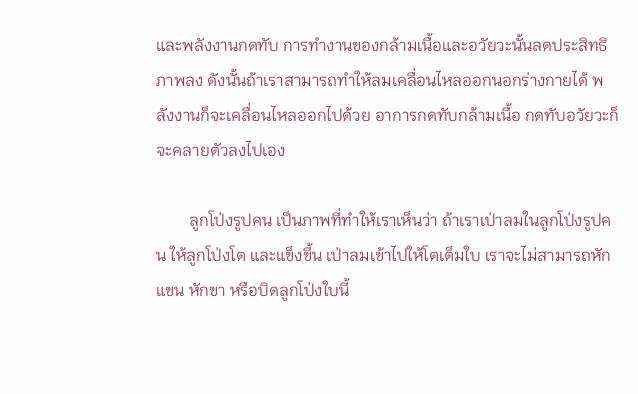และพลังงานกดทับ การทำงานของกล้ามเนื้อและอวัยวะนั้นลดประสิทธิภาพลง ดังนั้นถ้าเราสามารถทำให้ลมเคลื่อนไหลออกนอกร่างกายได้ พลังงานก็จะเคลื่อนไหลออกไปด้วย อาการกดทับกล้ามเนื้อ กดทับอวัยวะก็จะคลายตัวลงไปเอง

        ลูกโป่งรูปคน เป็นภาพที่ทำให้เราเห็นว่า ถ้าเราเป่าลมในลูกโป่งรูปคน ให้ลูกโป่งโต และแข็งขึ้น เป่าลมเข้าไปให้โตเต็มใบ เราจะไม่สามารถหักแขน หักขา หรือบิดลูกโป่งใบนี้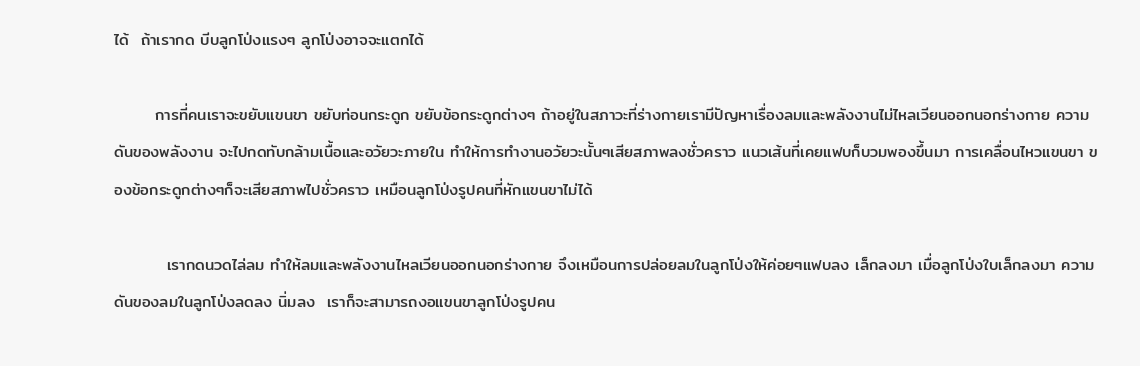ได้  ถ้าเรากด บีบลูกโป่งแรงๆ ลูกโป่งอาจจะแตกได้

       การที่คนเราจะขยับแขนขา ขยับท่อนกระดูก ขยับข้อกระดูกต่างๆ ถ้าอยู่ในสภาวะที่ร่างกายเรามีปัญหาเรื่องลมและพลังงานไม่ไหลเวียนออกนอกร่างกาย ความดันของพลังงาน จะไปกดทับกล้ามเนื้อและอวัยวะภายใน ทำให้การทำงานอวัยวะนั้นๆเสียสภาพลงชั่วคราว แนวเส้นที่เคยแฟบก็บวมพองขึ้นมา การเคลื่อนไหวแขนขา ของข้อกระดูกต่างๆก็จะเสียสภาพไปชั่วคราว เหมือนลูกโป่งรูปคนที่หักแขนขาไม่ได้

         เรากดนวดไล่ลม ทำให้ลมและพลังงานไหลเวียนออกนอกร่างกาย จึงเหมือนการปล่อยลมในลูกโป่งให้ค่อยๆแฟบลง เล็กลงมา เมื่อลูกโป่งใบเล็กลงมา ความดันของลมในลูกโป่งลดลง นิ่มลง  เราก็จะสามารถงอแขนขาลูกโป่งรูปคน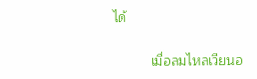ได้

          เมื่อลมไหลเวียนอ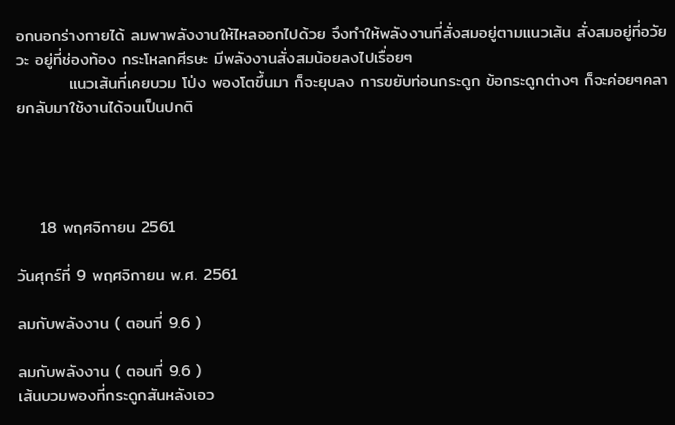อกนอกร่างกายได้ ลมพาพลังงานให้ไหลออกไปด้วย จึงทำให้พลังงานที่สั่งสมอยู่ตามแนวเส้น สั่งสมอยู่ที่อวัยวะ อยู่ที่ช่องท้อง กระโหลกศีรษะ มีพลังงานสั่งสมน้อยลงไปเรื่อยๆ
         แนวเส้นที่เคยบวม โป่ง พองโตขึ้นมา ก็จะยุบลง การขยับท่อนกระดูก ข้อกระดูกต่างๆ ก็จะค่อยๆคลายกลับมาใช้งานได้จนเป็นปกติ




    18 พฤศจิกายน 2561

วันศุกร์ที่ 9 พฤศจิกายน พ.ศ. 2561

ลมกับพลังงาน ( ตอนที่ 9.6 )

ลมกับพลังงาน ( ตอนที่ 9.6 )
เส้นบวมพองที่กระดูกสันหลังเอว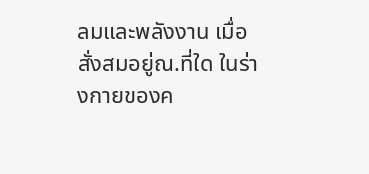ลมและพลังงาน เมื่อสั่งสมอยู่ณ.ที่ใด ในร่างกายของค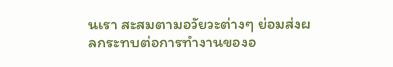นเรา สะสมตามอวัยวะต่างๆ ย่อมส่งผลกระทบต่อการทำงานของอ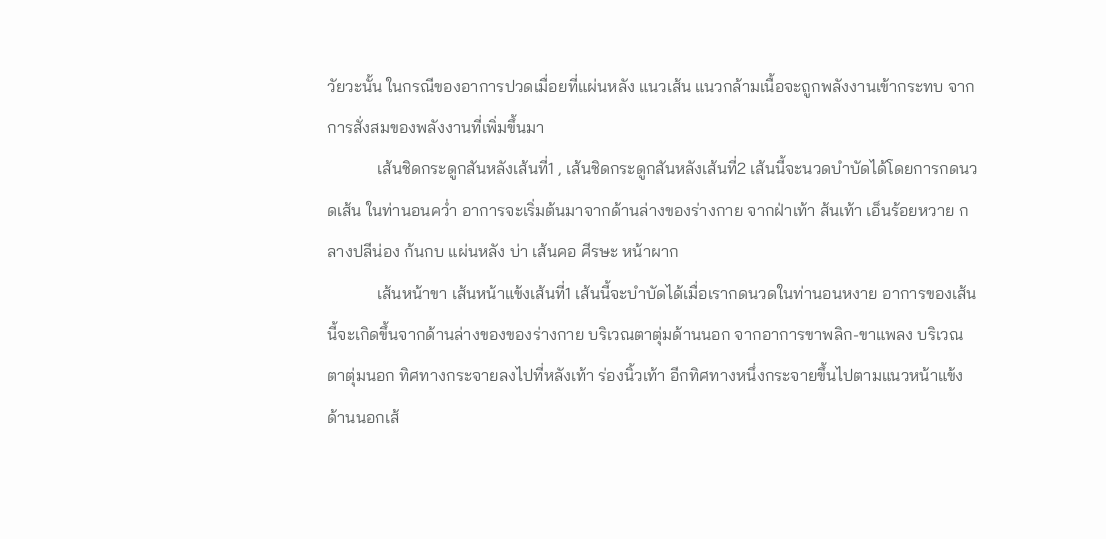วัยวะนั้น ในกรณีของอาการปวดเมื่อยที่แผ่นหลัง แนวเส้น แนวกล้ามเนื้อจะถูกพลังงานเข้ากระทบ จากการสั่งสมของพลังงานที่เพิ่มขึ้นมา
            เส้นชิดกระดูกสันหลังเส้นที่1 , เส้นชิดกระดูกสันหลังเส้นที่2 เส้นนี้จะนวดบำบัดได้โดยการกดนวดเส้น ในท่านอนคว่ำ อาการจะเริ่มต้นมาจากด้านล่างของร่างกาย จากฝ่าเท้า ส้นเท้า เอ็นร้อยหวาย กลางปลีน่อง ก้นกบ แผ่นหลัง บ่า เส้นคอ ศีรษะ หน้าผาก
            เส้นหน้าขา เส้นหน้าแข้งเส้นที่1 เส้นนี้จะบำบัดได้เมื่อเรากดนวดในท่านอนหงาย อาการของเส้นนี้จะเกิดขึ้นจากด้านล่างของของร่างกาย บริเวณตาตุ่มด้านนอก จากอาการขาพลิก-ขาแพลง บริเวณตาตุ่มนอก ทิศทางกระจายลงไปที่หลังเท้า ร่องนิ้วเท้า อีกทิศทางหนึ่งกระจายขึ้นไปตามแนวหน้าแข้งด้านนอกเส้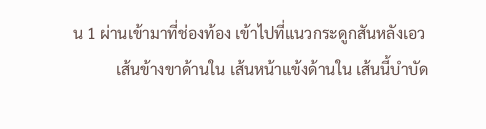น 1 ผ่านเข้ามาที่ช่องท้อง เข้าไปที่แนวกระดูกสันหลังเอว
           เส้นข้างขาด้านใน เส้นหน้าแข้งด้านใน เส้นนี้บำบัด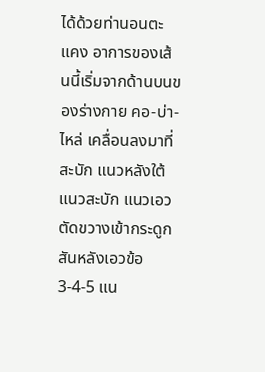ได้ด้วยท่านอนตะแคง อาการของเส้นนี้เริ่มจากด้านบนของร่างกาย คอ-บ่า-ไหล่ เคลื่อนลงมาที่สะบัก แนวหลังใต้แนวสะบัก แนวเอวตัดขวางเข้ากระดูกสันหลังเอวข้อ 3-4-5 แน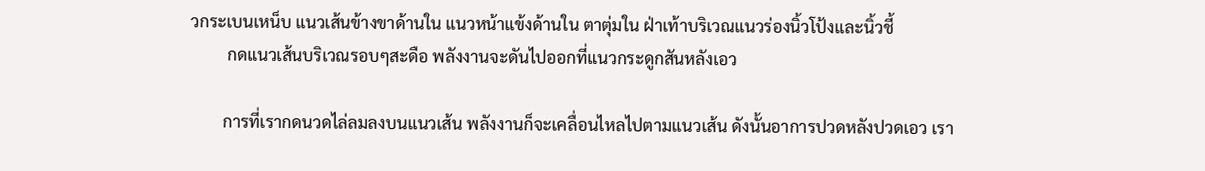วกระเบนเหน็บ แนวเส้นข้างขาด้านใน แนวหน้าแข้งด้านใน ตาตุ่มใน ฝ่าเท้าบริเวณแนวร่องนิ้วโป้งและนิ้วชี้
         กดแนวเส้นบริเวณรอบๆสะดือ พลังงานจะดันไปออกที่แนวกระดูกสันหลังเอว

        การที่เรากดนวดไล่ลมลงบนแนวเส้น พลังงานก็จะเคลื่อนไหลไปตามแนวเส้น ดังนั้นอาการปวดหลังปวดเอว เรา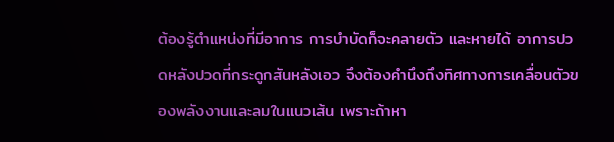ต้องรู้ตำแหน่งที่มีอาการ การบำบัดก็จะคลายตัว และหายได้ อาการปวดหลังปวดที่กระดูกสันหลังเอว จึงต้องคำนึงถึงทิศทางการเคลื่อนตัวของพลังงานและลมในแนวเส้น เพราะถ้าหา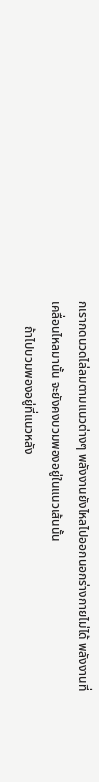กเรากดนวดไล่ลมตามแนวต่างๆ พลังงานยังไหลไปออกนอกร่างกายไม่ได้ พลังงานที่เคลื่อนไหลมานั้น จะยังคงบวมพองอยู่ในแนวเส้นนั้น
        ถ้าไปบวมพองอยู่ที่แนวหลัง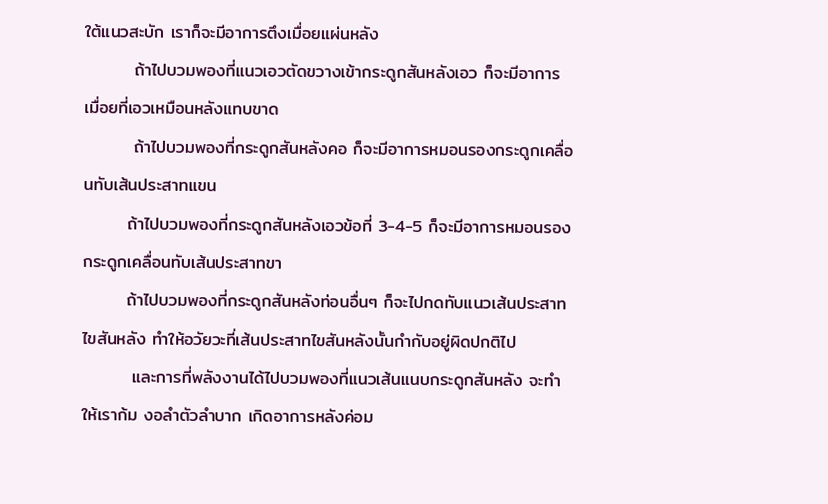ใต้แนวสะบัก เราก็จะมีอาการตึงเมื่อยแผ่นหลัง
        ถ้าไปบวมพองที่แนวเอวตัดขวางเข้ากระดูกสันหลังเอว ก็จะมีอาการเมื่อยที่เอวเหมือนหลังแทบขาด
        ถ้าไปบวมพองที่กระดูกสันหลังคอ ก็จะมีอาการหมอนรองกระดูกเคลื่อนทับเส้นประสาทแขน
       ถ้าไปบวมพองที่กระดูกสันหลังเอวข้อที่ 3-4-5 ก็จะมีอาการหมอนรองกระดูกเคลื่อนทับเส้นประสาทขา
       ถ้าไปบวมพองที่กระดูกสันหลังท่อนอื่นๆ ก็จะไปกดทับแนวเส้นประสาทไขสันหลัง ทำให้อวัยวะที่เส้นประสาทไขสันหลังนั้นกำกับอยู่ผิดปกติไป
        และการที่พลังงานได้ไปบวมพองที่แนวเส้นแนบกระดูกสันหลัง จะทำให้เราก้ม งอลำตัวลำบาก เกิดอาการหลังค่อม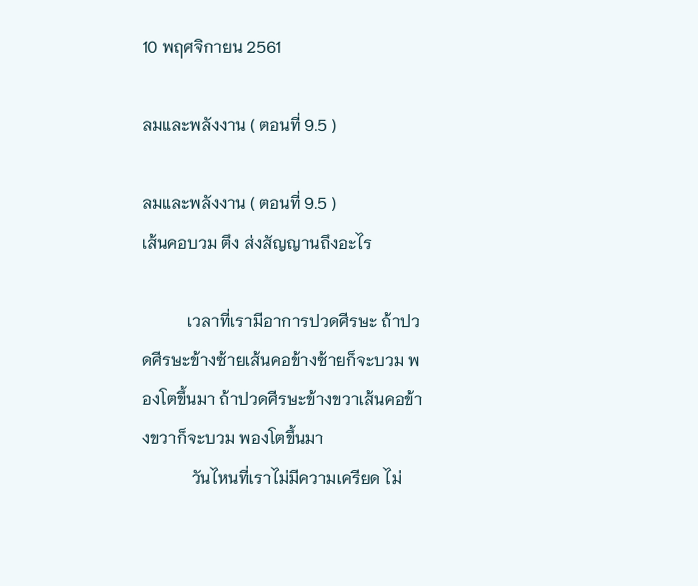10 พฤศจิกายน 2561

ลมและพลังงาน ( ตอนที่ 9.5 )

ลมและพลังงาน ( ตอนที่ 9.5 )
เส้นคอบวม ตึง ส่งสัญญานถึงอะไร

           เวลาที่เรามีอาการปวดศีรษะ ถ้าปวดศีรษะข้างซ้ายเส้นคอข้างซ้ายก็จะบวม พองโตขึ้นมา ถ้าปวดศีรษะข้างขวาเส้นคอข้างขวาก็จะบวม พองโตขึ้นมา
            วันไหนที่เราไม่มีความเครียด ไม่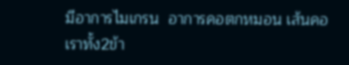มีอาการไมเกรน  อาการคอตกหมอน เส้นคอเราทั้ง2ข้า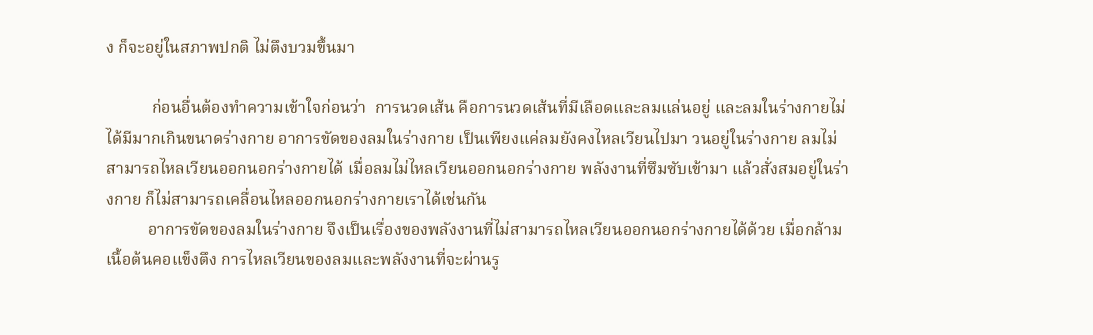ง ก็จะอยู่ในสภาพปกติ ไม่ตึงบวมขึ้นมา

           ก่อนอื่นต้องทำความเข้าใจก่อนว่า  การนวดเส้น คือการนวดเส้นที่มีเลือดและลมแล่นอยู่ และลมในร่างกายไม่ได้มีมากเกินขนาดร่างกาย อาการขัดของลมในร่างกาย เป็นเพียงแค่ลมยังคงไหลเวียนไปมา วนอยู่ในร่างกาย ลมไม่สามารถไหลเวียนออกนอกร่างกายได้ เมื่อลมไม่ไหลเวียนออกนอกร่างกาย พลังงานที่ซึมซับเข้ามา แล้วสั่งสมอยู่ในร่างกาย ก็ไม่สามารถเคลื่อนไหลออกนอกร่างกายเราได้เช่นกัน
          อาการขัดของลมในร่างกาย จึงเป็นเรื่องของพลังงานที่ไม่สามารถไหลเวียนออกนอกร่างกายได้ด้วย เมื่อกล้ามเนื้อต้นคอแข็งตึง การไหลเวียนของลมและพลังงานที่จะผ่านรู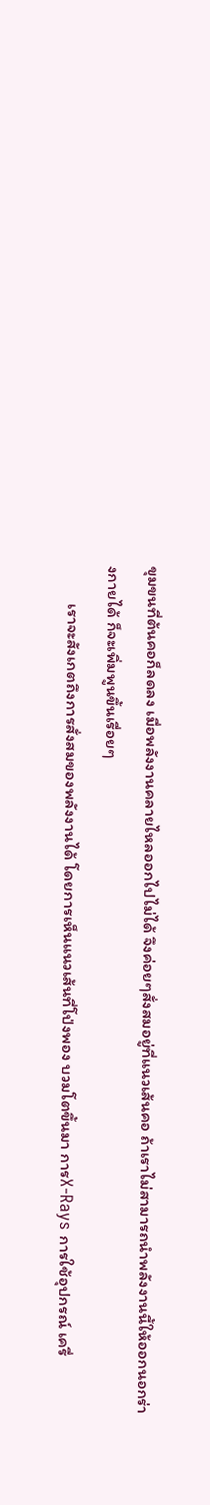ขุมขนที่ต้นคอก็ลดลง เมื่อพลังงานคลายไหลออกไปไม่ได้ จึงค่อยๆสั่งสมอยู่ที่แนวเส้นคอ ถ้าเราไม่สามารถนำพลังงานนี้ให้ออกนอกร่างกายได้ ก็จะเพิ่มพูนขึ้นเรื่อยๆ
          เราจะสังเกตถึงการสั่งสมของพลังงานได้ โดยการเห็นแนวเส้นที่โป่งพอง บวมโตขึ้นมา การX-Rays การใช้อุปกรณ์ เครื่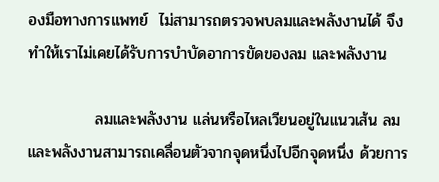องมือทางการแพทย์  ไม่สามารถตรวจพบลมและพลังงานได้ จึงทำให้เราไม่เคยได้รับการบำบัดอาการขัดของลม และพลังงาน

            ลมและพลังงาน แล่นหรือไหลเวียนอยู่ในแนวเส้น ลมและพลังงานสามารถเคลื่อนตัวจากจุดหนึ่งไปอีกจุดหนึ่ง ด้วยการ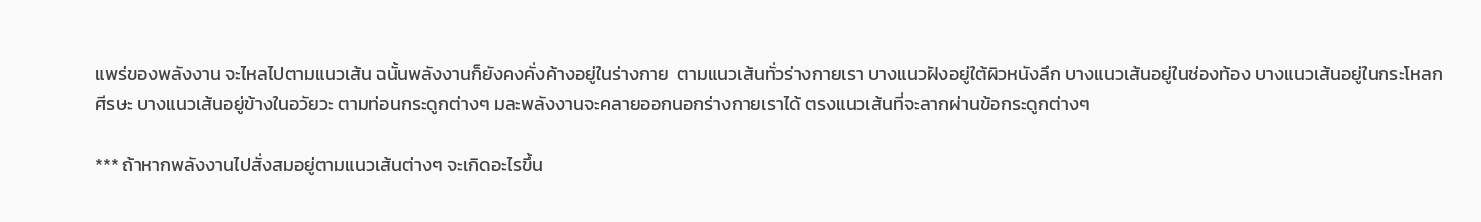แพร่ของพลังงาน จะไหลไปตามแนวเส้น ฉนั้นพลังงานก็ยังคงคั่งค้างอยู่ในร่างกาย  ตามแนวเส้นทั่วร่างกายเรา บางแนวฝังอยู่ใต้ผิวหนังลึก บางแนวเส้นอยู่ในช่องท้อง บางแนวเส้นอยู่ในกระโหลกศีรษะ บางแนวเส้นอยู่ข้างในอวัยวะ ตามท่อนกระดูกต่างๆ มละพลังงานจะคลายออกนอกร่างกายเราได้ ตรงแนวเส้นที่จะลากผ่านข้อกระดูกต่างๆ

*** ถ้าหากพลังงานไปสั่งสมอยู่ตามแนวเส้นต่างๆ จะเกิดอะไรขึ้น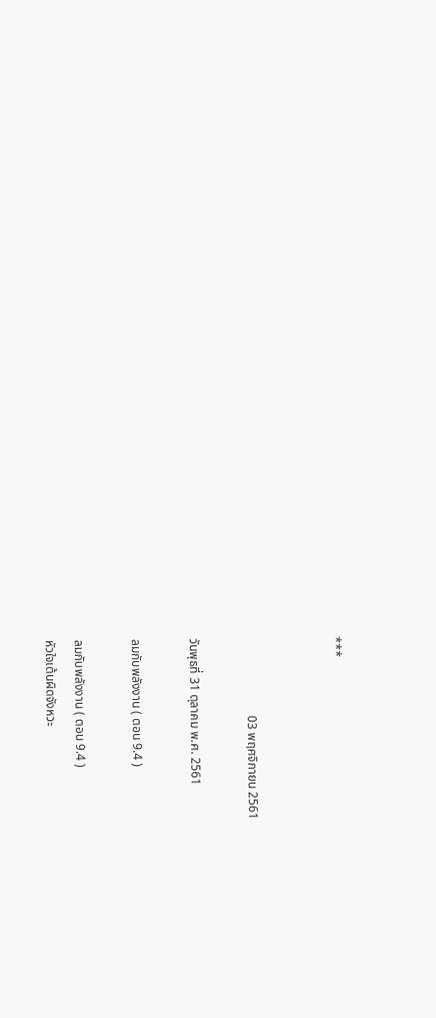***


                         03 พฤศจิกายน 2561

วันพุธที่ 31 ตุลาคม พ.ศ. 2561

ลมกับพลังงาน ( ตอน 9.4 )

ลมกับพลังงาน ( ตอน 9.4 )
หัวใจเต้นผิดจังหวะ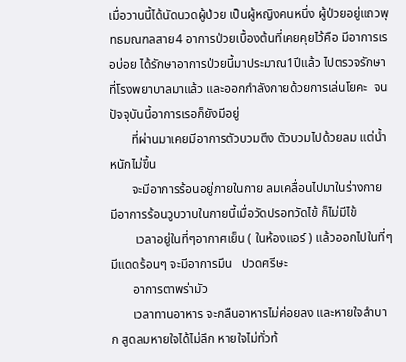เมื่อวานนี้ได้นัดนวดผู้ป่วย เป็นผู้หญิงคนหนึ่ง ผู้ป่วยอยู่แถวพุทธมณฑลสาย4 อาการป่วยเบื้องต้นที่เคยคุยไว้คือ มีอาการเรอบ่อย ได้รักษาอาการป่วยนี้มาประมาณ1ปีแล้ว ไปตรวจรักษาที่โรงพยาบาลมาแล้ว และออกกำลังกายด้วยการเล่นโยคะ  จนปัจจุบันนี้อาการเรอก็ยังมีอยู่
       ที่ผ่านมาเคยมีอาการตัวบวมตึง ตัวบวมไปด้วยลม แต่น้ำหนักไม่ขึ้น
       จะมีอาการร้อนอยู่ภายในกาย ลมเคลื่อนไปมาในร่างกาย มีอาการร้อนวูบวาบในกายนี้เมื่อวัดปรอทวัดไข้ ก็ไม่มีไข้
        เวลาอยู่ในที่ๆอากาศเย็น ( ในห้องแอร์ ) แล้วออกไปในที่ๆมีแดดร้อนๆ จะมีอาการมึน   ปวดศรีษะ
       อาการตาพร่ามัว
       เวลาทานอาหาร จะกลืนอาหารไม่ค่อยลง และหายใจลำบาก สูดลมหายใจได้ไม่ลึก หายใจไม่ทั่วท้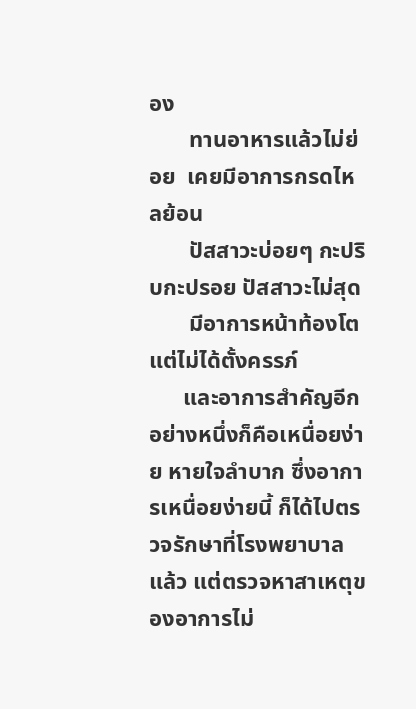อง
       ทานอาหารแล้วไม่ย่อย  เคยมีอาการกรดไหลย้อน
       ปัสสาวะบ่อยๆ กะปริบกะปรอย ปัสสาวะไม่สุด
       มีอาการหน้าท้องโตแต่ไม่ได้ตั้งครรภ์
      และอาการสำคัญอีกอย่างหนึ่งก็คือเหนื่อยง่าย หายใจลำบาก ซึ่งอาการเหนื่อยง่ายนี้ ก็ได้ไปตรวจรักษาที่โรงพยาบาลแล้ว แต่ตรวจหาสาเหตุของอาการไม่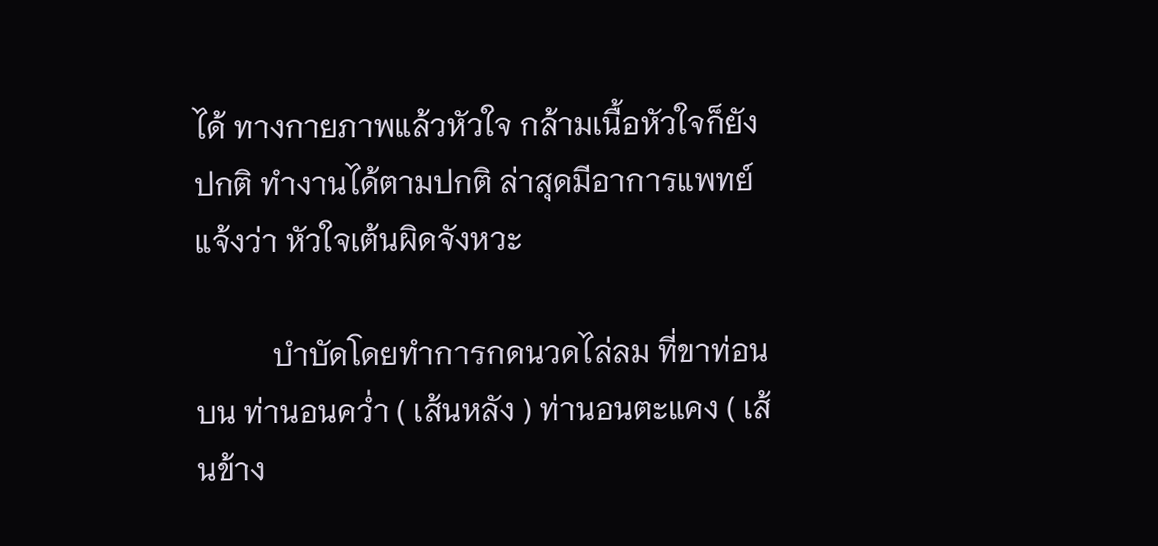ได้ ทางกายภาพแล้วหัวใจ กล้ามเนื้อหัวใจก็ยังปกติ ทำงานได้ตามปกติ ล่าสุดมีอาการแพทย์แจ้งว่า หัวใจเต้นผิดจังหวะ

          บำบัดโดยทำการกดนวดไล่ลม ที่ขาท่อนบน ท่านอนคว่ำ ( เส้นหลัง ) ท่านอนตะแคง ( เส้นข้าง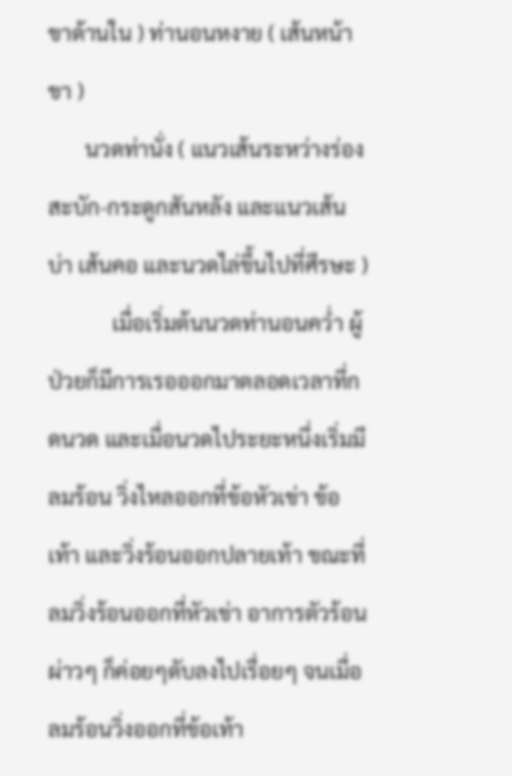ขาด้านใน ) ท่านอนหงาย ( เส้นหน้าขา )
       นวดท่านั่ง ( แนวเส้นระหว่างร่องสะบัก-กระดูกสันหลัง และแนวเส้นบ่า เส้นคอ และนวดไล่ขึ้นไปที่ศีรษะ )
            เมื่อเริ่มต้นนวดท่านอนคว่ำ ผู้ป่วยก็มีการเรอออกมาตลอดเวลาที่กดนวด และเมื่อนวดไประยะหนึ่งเริ่มมีลมร้อน วิ่งไหลออกที่ข้อหัวเข่า ข้อเท้า และวิ่งร้อนออกปลายเท้า ขณะที่ลมวิ่งร้อนออกที่หัวเข่า อาการตัวร้อนผ่าวๆ ก็ค่อยๆดับลงไปเรื่อยๆ จนเมื่อลมร้อนวิ่งออกที่ข้อเท้า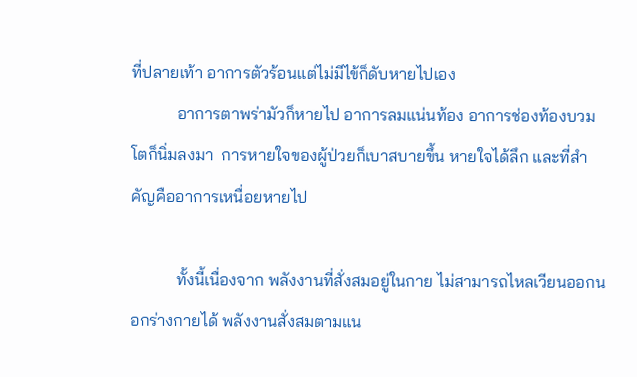ที่ปลายเท้า อาการตัวร้อนแต่ไม่มีไข้ก็ดับหายไปเอง
           อาการตาพร่ามัวก็หายไป อาการลมแน่นท้อง อาการช่องท้องบวมโตก็นิ่มลงมา  การหายใจของผู้ป่วยก็เบาสบายขึ้น หายใจได้ลึก และที่สำคัญคืออาการเหนื่อยหายไป

           ทั้งนี้เนื่องจาก พลังงานที่สั่งสมอยู่ในกาย ไม่สามารถไหลเวียนออกนอกร่างกายได้ พลังงานสั่งสมตามแน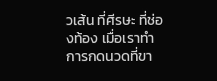วเส้น ที่ศีรษะ ที่ช่องท้อง เมื่อเราทำการกดนวดที่ขา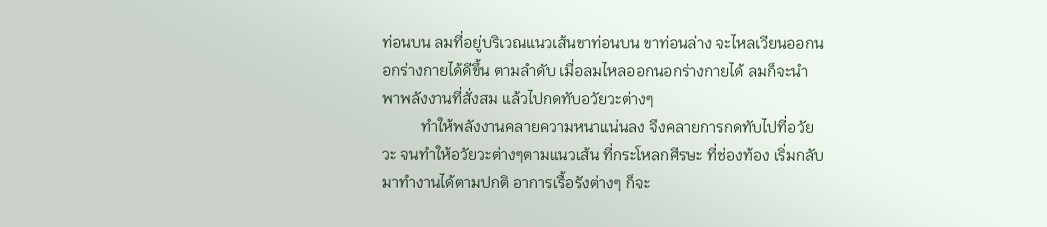ท่อนบน ลมที่อยู่บริเวณแนวเส้นขาท่อนบน ขาท่อนล่าง จะไหลเวียนออกนอกร่างกายได้ดีขึ้น ตามลำดับ เมื่อลมไหลออกนอกร่างกายได้ ลมก็จะนำพาพลังงานที่สั่งสม แล้วไปกดทับอวัยวะต่างๆ
          ทำให้พลังงานคลายความหนาแน่นลง จึงคลายการกดทับไปที่อวัยวะ จนทำให้อวัยวะต่างๆตามแนวเส้น ที่กระโหลกศีรษะ ที่ช่องท้อง เริ่มกลับมาทำงานได้ตามปกติ อาการเรื้อรังต่างๆ ก็จะ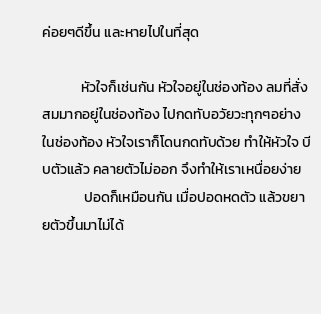ค่อยๆดีขึ้น และหายไปในที่สุด

            หัวใจก็เช่นกัน หัวใจอยู่ในช่องท้อง ลมที่สั่งสมมากอยู่ในช่องท้อง ไปกดทับอวัยวะทุกๆอย่างในช่องท้อง หัวใจเราก็โดนกดทับด้วย ทำให้หัวใจ บีบตัวแล้ว คลายตัวไม่ออก จึงทำให้เราเหนื่อยง่าย
             ปอดก็เหมือนกัน เมื่อปอดหดตัว แล้วขยายตัวขึ้นมาไม่ได้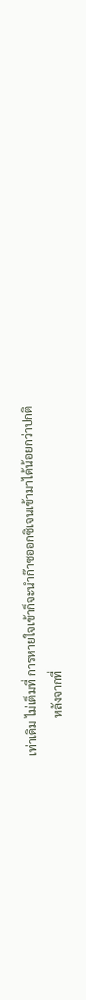เท่าเดิม ไม่เต็มที่ การหายใจเข้าก็จะนำก๊าซออกซิเจนเข้ามาได้น้อยกว่าปกติ
             หลังจากที่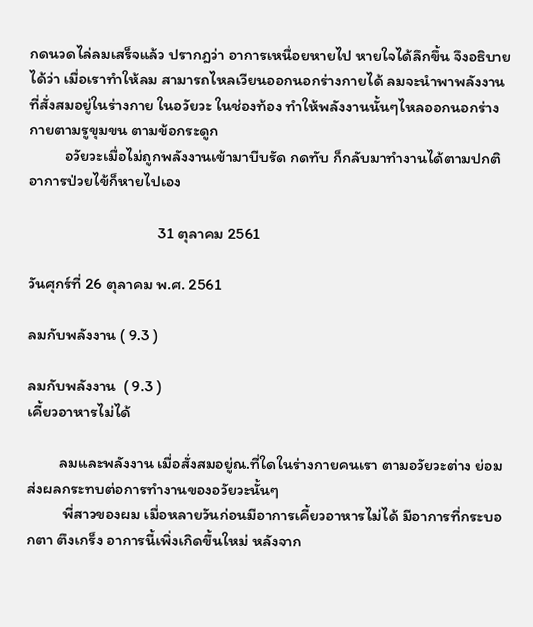กดนวดไล่ลมเสร็จแล้ว ปรากฎว่า อาการเหนื่อยหายไป หายใจได้ลึกขึ้น จึงอธิบายได้ว่า เมื่อเราทำให้ลม สามารถไหลเวียนออกนอกร่างกายได้ ลมจะนำพาพลังงานที่สั่งสมอยู่ในร่างกาย ในอวัยวะ ในช่องท้อง ทำให้พลังงานนั้นๆไหลออกนอกร่างกายตามรูขุมขน ตามข้อกระดูก
          อวัยวะเมื่อไม่ถูกพลังงานเข้ามาบีบรัด กดทับ ก็กลับมาทำงานได้ตามปกติ อาการป่วยไข้ก็หายไปเอง

                                    31 ตุลาคม 2561

วันศุกร์ที่ 26 ตุลาคม พ.ศ. 2561

ลมกับพลังงาน ( 9.3 )

ลมกับพลังงาน  ( 9.3 )
เคี้ยวอาหารไม่ได้

         ลมและพลังงาน เมื่อสั่งสมอยู่ณ.ที่ใดในร่างกายคนเรา ตามอวัยวะต่าง ย่อมส่งผลกระทบต่อการทำงานของอวัยวะนั้นๆ
          พี่สาวของผม เมื่อหลายวันก่อนมีอาการเคี้ยวอาหารไม่ได้ มีอาการที่กระบอกตา ตึงเกร็ง อาการนี้เพิ่งเกิดขึ้นใหม่ หลังจาก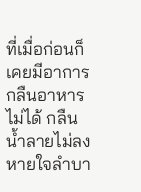ที่เมื่อก่อนก็เคยมีอาการกลืนอาหารไม่ได้ กลืนน้ำลายไม่ลง หายใจลำบา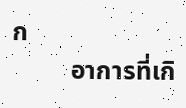ก
         อาการที่เกิ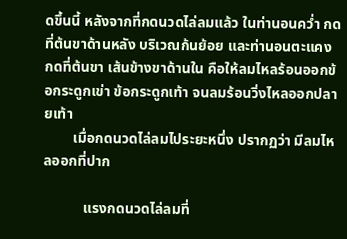ดขึ้นนี้ หลังจากที่กดนวดไล่ลมแล้ว ในท่านอนคว่ำ กดที่ต้นขาด้านหลัง บริเวณก้นย้อย และท่านอนตะแคง กดที่ต้นขา เส้นข้างขาด้านใน คือให้ลมไหลร้อนออกข้อกระดูกเข่า ข้อกระดูกเท้า จนลมร้อนวิ่งไหลออกปลายเท้า
        เมื่อกดนวดไล่ลมไประยะหนึ่ง ปรากฏว่า มีลมไหลออกที่ปาก

           แรงกดนวดไล่ลมที่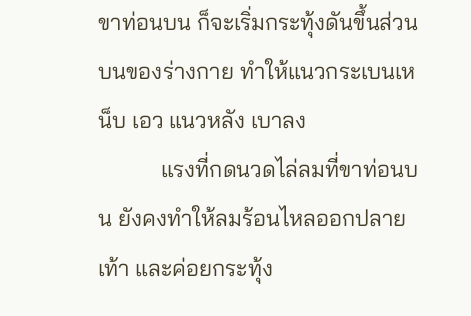ขาท่อนบน ก็จะเริ่มกระทุ้งดันขึ้นส่วนบนของร่างกาย ทำให้แนวกระเบนเหน็บ เอว แนวหลัง เบาลง
           แรงที่กดนวดไล่ลมที่ขาท่อนบน ยังคงทำให้ลมร้อนไหลออกปลายเท้า และค่อยกระทุ้ง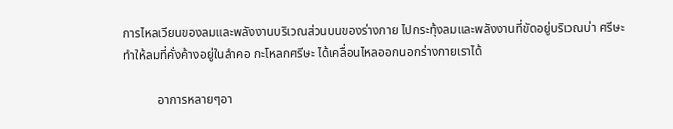การไหลเวียนของลมและพลังงานบริเวณส่วนบนของร่างกาย ไปกระทุ้งลมและพลังงานที่ขัดอยู่บริเวณบ่า ศรีษะ ทำให้ลมที่คั่งค้างอยู่ในลำคอ กะโหลกศรีษะ ได้เคลื่อนไหลออกนอกร่างกายเราได้

           อาการหลายๆอา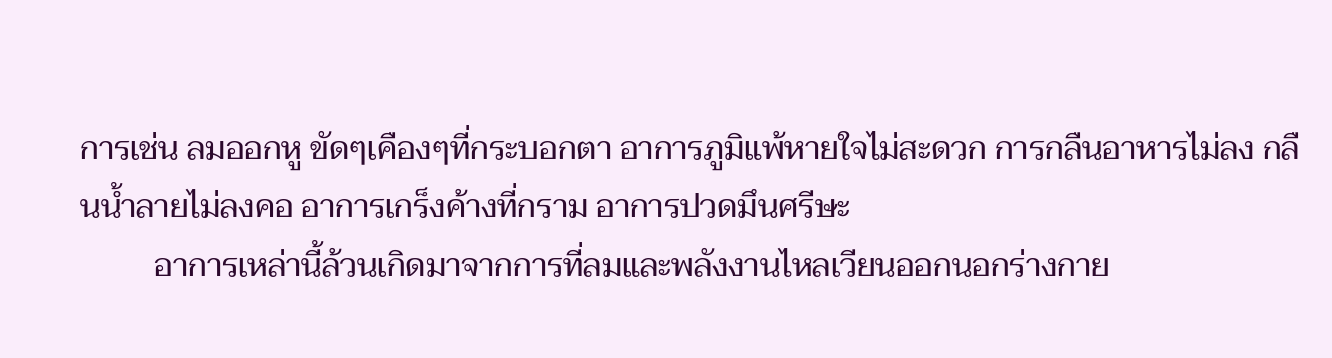การเช่น ลมออกหู ขัดๆเคืองๆที่กระบอกตา อาการภูมิแพ้หายใจไม่สะดวก การกลืนอาหารไม่ลง กลืนน้ำลายไม่ลงคอ อาการเกร็งค้างที่กราม อาการปวดมึนศรีษะ
         อาการเหล่านี้ล้วนเกิดมาจากการที่ลมและพลังงานไหลเวียนออกนอกร่างกาย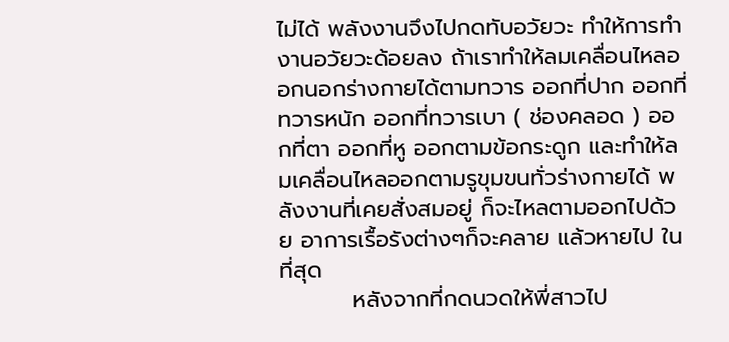ไม่ได้ พลังงานจึงไปกดทับอวัยวะ ทำให้การทำงานอวัยวะด้อยลง ถ้าเราทำให้ลมเคลื่อนไหลออกนอกร่างกายได้ตามทวาร ออกที่ปาก ออกที่ทวารหนัก ออกที่ทวารเบา ( ช่องคลอด ) ออกที่ตา ออกที่หู ออกตามข้อกระดูก และทำให้ลมเคลื่อนไหลออกตามรูขุมขนทั่วร่างกายได้ พลังงานที่เคยสั่งสมอยู่ ก็จะไหลตามออกไปด้วย อาการเรื้อรังต่างๆก็จะคลาย แล้วหายไป ในที่สุด
         หลังจากที่กดนวดให้พี่สาวไป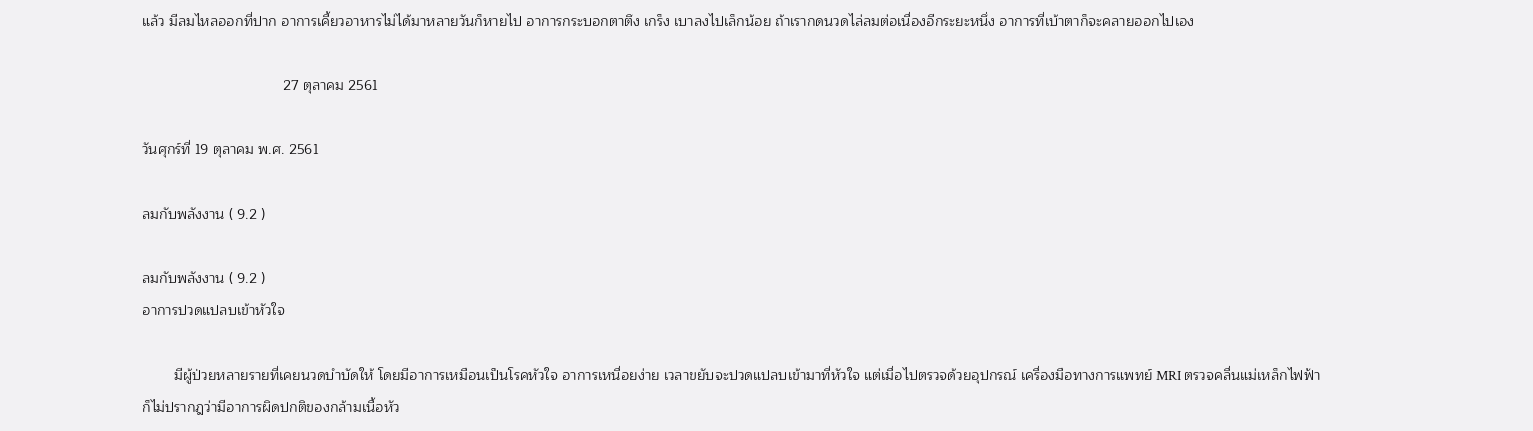แล้ว มีลมไหลออกที่ปาก อาการเคี้ยวอาหารไม่ได้มาหลายวันก็หายไป อาการกระบอกตาตึง เกร็ง เบาลงไปเล็กน้อย ถ้าเรากดนวดไล่ลมต่อเนื่องอีกระยะหนึ่ง อาการที่เบ้าตาก็จะคลายออกไปเอง

                                   27 ตุลาคม 2561

วันศุกร์ที่ 19 ตุลาคม พ.ศ. 2561

ลมกับพลังงาน ( 9.2 )

ลมกับพลังงาน ( 9.2 )
อาการปวดแปลบเข้าหัวใจ

        มีผู้ป่วยหลายรายที่เคยนวดบำบัดให้ โดยมีอาการเหมือนเป็นโรคหัวใจ อาการเหนื่อยง่าย เวลาขยับจะปวดแปลบเข้ามาที่หัวใจ แต่เมื่อไปตรวจด้วยอุปกรณ์ เครื่องมือทางการแพทย์ MRI ตรวจคลื่นแม่เหล็กไฟฟ้า ก็ไม่ปรากฎว่ามีอาการผิดปกติของกล้ามเนื้อหัว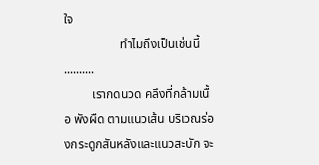ใจ
                  ทำไมถึงเป็นเช่นนี้ ..........
         เรากดนวด คลึงที่กล้ามเนื้อ พังผืด ตามแนวเส้น บริเวณร่องกระดูกสันหลังและแนวสะบัก จะ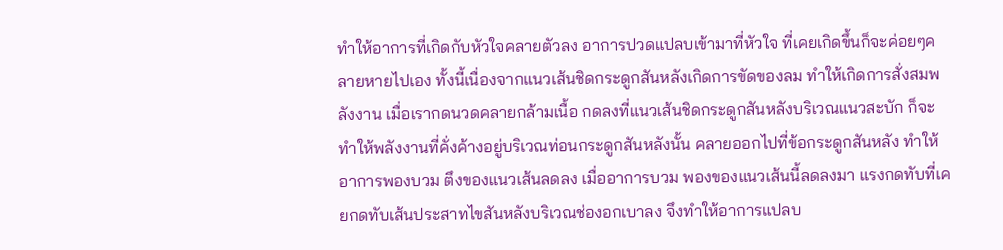ทำให้อาการที่เกิดกับหัวใจคลายตัวลง อาการปวดแปลบเข้ามาที่หัวใจ ที่เคยเกิดขึ้นก็จะค่อยๆคลายหายไปเอง ทั้งนี้เนื่องจากแนวเส้นชิดกระดูกสันหลังเกิดการขัดของลม ทำให้เกิดการสั่งสมพลังงาน เมื่อเรากดนวดคลายกล้ามเนื้อ กดลงที่แนวเส้นชิดกระดูกสันหลังบริเวณแนวสะบัก ก็จะทำให้พลังงานที่คั่งค้างอยู่บริเวณท่อนกระดูกสันหลังนั้น คลายออกไปที่ข้อกระดูกสันหลัง ทำให้อาการพองบวม ตึงของแนวเส้นลดลง เมื่ออาการบวม พองของแนวเส้นนี้ลดลงมา แรงกดทับที่เคยกดทับเส้นประสาทไขสันหลังบริเวณช่องอกเบาลง จึงทำให้อาการแปลบ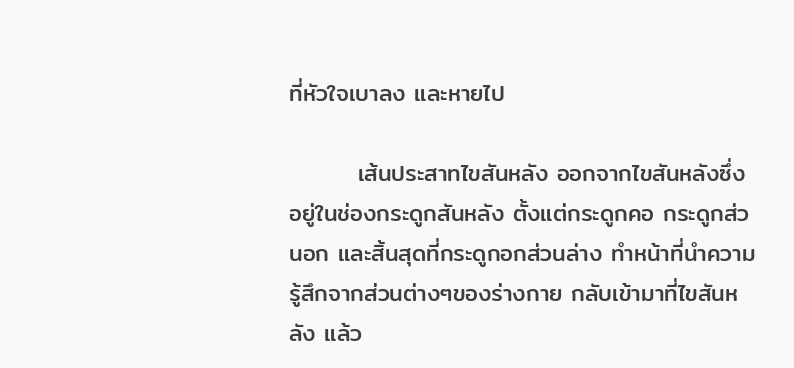ที่หัวใจเบาลง และหายไป

        เส้นประสาทไขสันหลัง ออกจากไขสันหลังซึ่งอยู่ในช่องกระดูกสันหลัง ตั้งแต่กระดูกคอ กระดูกส่วนอก และสิ้นสุดที่กระดูกอกส่วนล่าง ทำหน้าที่นำความรู้สึกจากส่วนต่างๆของร่างกาย กลับเข้ามาที่ไขสันหลัง แล้ว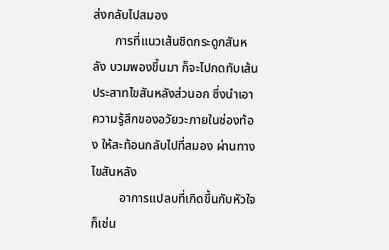ส่งกลับไปสมอง
       การที่แนวเส้นชิดกระดูกสันหลัง บวมพองขึ้นมา ก็จะไปกดทับเส้นประสาทไขสันหลังส่วนอก ซึ่งนำเอาความรู้สึกของอวัยวะภายในช่องท้อง ให้สะท้อนกลับไปที่สมอง ผ่านทางไขสันหลัง
         อาการแปลบที่เกิดขึ้นกับหัวใจก็เช่น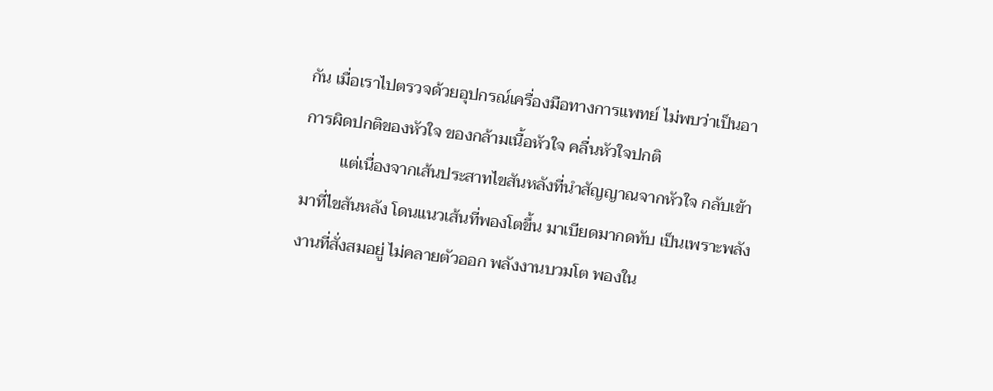กัน เมื่อเราไปตรวจด้วยอุปกรณ์เครื่องมือทางการแพทย์ ไม่พบว่าเป็นอาการผิดปกติของหัวใจ ของกล้ามเนื้อหัวใจ คลื่นหัวใจปกติ
         แต่เนื่องจากเส้นประสาทไขสันหลังที่นำสัญญาณจากหัวใจ กลับเข้ามาที่ไขสันหลัง โดนแนวเส้นที่พองโตขึ้น มาเบียดมากดทับ เป็นเพราะพลังงานที่สั่งสมอยู่ ไม่คลายตัวออก พลังงานบวมโต พองใน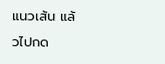แนวเส้น แล้วไปกด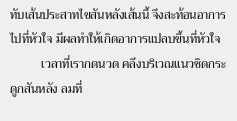ทับเส้นประสาทไขสันหลังเส้นนี้ จึงสะท้อนอาการไปที่หัวใจ มีผลทำให้เกิดอาการแปลบขึ้นที่หัวใจ
          เวลาที่เรากดนวด คลึงบริเวณแนวชิดกระดูกสันหลัง ลมที่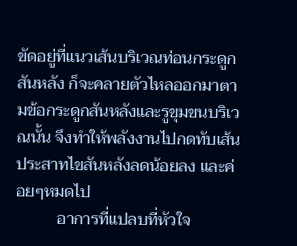ขัดอยู่ที่แนวเส้นบริเวณท่อนกระดูกสันหลัง ก็จะคลายตัวไหลออกมาตามข้อกระดูกสันหลังและรูขุมขนบริเวณนั้น จึงทำให้พลังงานไปกดทับเส้นประสาทไขสันหลังลดน้อยลง และค่อยๆหมดไป
          อาการที่แปลบที่หัวใจ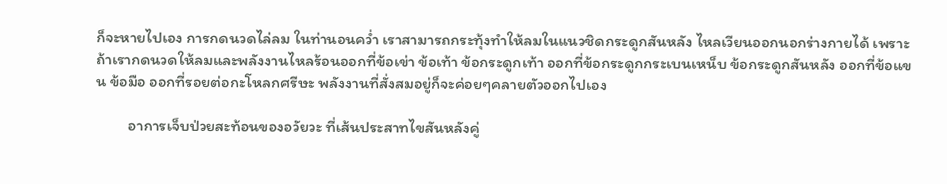ก็จะหายไปเอง การกดนวดไล่ลม ในท่านอนคว่ำ เราสามารถกระทุ้งทำให้ลมในแนวชิดกระดูกสันหลัง ไหลเวียนออกนอกร่างกายได้ เพราะถ้าเรากดนวดให้ลมและพลังงานไหลร้อนออกที่ข้อเข่า ข้อเท้า ข้อกระดูกเท้า ออกที่ข้อกระดูกกระเบนเหน็บ ข้อกระดูกสันหลัง ออกที่ข้อแขน ข้อมือ ออกที่รอยต่อกะโหลกศรีษะ พลังงานที่สั่งสมอยู่ก็จะค่อยๆคลายตัวออกไปเอง

         อาการเจ็บป่วยสะท้อนของอวัยวะ ที่เส้นประสาทไขสันหลังคู่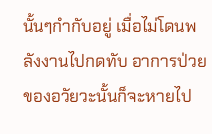นั้นๆกำกับอยู่ เมื่อไม่โดนพลังงานไปกดทับ อาการป่วยของอวัยวะนั้นก็จะหายไป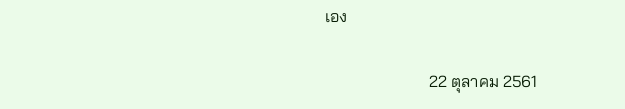เอง

                         22 ตุลาคม 2561